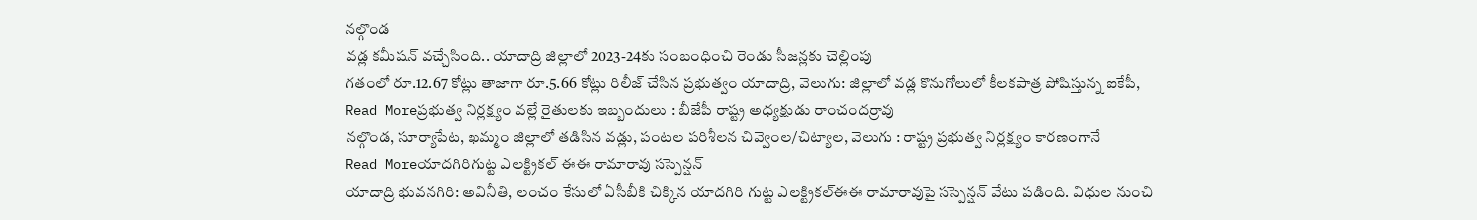నల్గొండ
వడ్ల కమీషన్ వచ్చేసింది.. యాదాద్రి జిల్లాలో 2023-24కు సంబంధించి రెండు సీజన్లకు చెల్లింపు
గతంలో రూ.12.67 కోట్లు తాజాగా రూ.5.66 కోట్లు రిలీజ్ చేసిన ప్రభుత్వం యాదాద్రి, వెలుగు: జిల్లాలో వడ్ల కొనుగోలులో కీలకపాత్ర పోషిస్తున్న ఐకేపీ,
Read Moreప్రభుత్వ నిర్లక్ష్యం వల్లే రైతులకు ఇబ్బందులు : బీజేపీ రాష్ట్ర అధ్యక్షుడు రాంచందర్రావు
నల్గొండ, సూర్యాపేట, ఖమ్మం జిల్లాలో తడిసిన వడ్లు, పంటల పరిశీలన చివ్వెంల/చిట్యాల, వెలుగు : రాష్ట్ర ప్రభుత్వ నిర్లక్ష్యం కారణంగానే
Read Moreయాదగిరిగుట్ట ఎలక్ట్రికల్ ఈఈ రామారావు సస్పెన్షన్
యాదాద్రి భువనగిరి: అవినీతి, లంచం కేసులో ఏసీబీకి చిక్కిన యాదగిరి గుట్ట ఎలక్ట్రికల్ఈఈ రామారావుపై సస్పెన్షన్ వేటు పడింది. విధుల నుంచి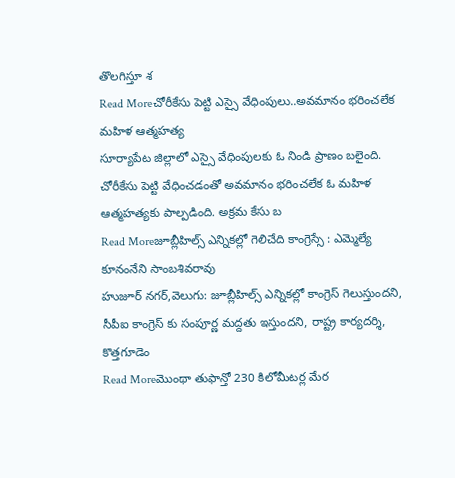తొలగిస్తూ శ
Read Moreచోరీకేసు పెట్టి ఎస్సై వేధింపులు..అవమానం భరించలేక మహిళ ఆత్మహత్య
సూర్యాపేట జిల్లాలో ఎస్సై వేధింపులకు ఓ నిండి ప్రాణం బలైంది. చోరీకేసు పెట్టి వేధించడంతో అవమానం భరించలేక ఓ మహిళ ఆత్మహత్యకు పాల్పడింది. అక్రమ కేసు బ
Read Moreజూబ్లీహిల్స్ ఎన్నికల్లో గెలిచేది కాంగ్రెస్సే : ఎమ్మెల్యే కూనంనేని సాంబశివరావు
హుజూర్ నగర్,వెలుగు: జూబ్లీహిల్స్ ఎన్నికల్లో కాంగ్రెస్ గెలుస్తుందని, సీపీఐ కాంగ్రెస్ కు సంపూర్ణ మద్దతు ఇస్తుందని, రాష్ట్ర కార్యదర్శి, కొత్తగూడెం
Read Moreమొంథా తుఫాన్తో 230 కిలోమీటర్ల మేర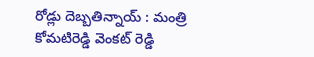రోడ్లు దెబ్బతిన్నాయ్ : మంత్రి కోమటిరెడ్డి వెంకట్ రెడ్డి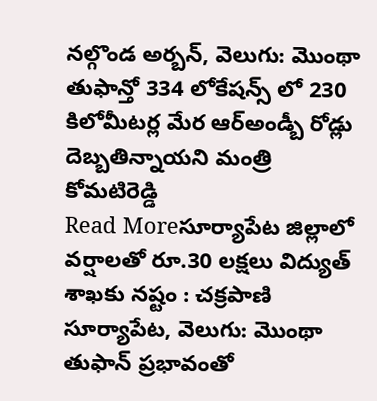నల్గొండ అర్బన్, వెలుగు: మొంథా తుఫాన్తో 334 లోకేషన్స్ లో 230 కిలోమీటర్ల మేర ఆర్అండ్బీ రోడ్లు దెబ్బతిన్నాయని మంత్రి కోమటిరెడ్డి
Read Moreసూర్యాపేట జిల్లాలో వర్షాలతో రూ.30 లక్షలు విద్యుత్ శాఖకు నష్టం : చక్రపాణి
సూర్యాపేట, వెలుగు: మొంథా తుఫాన్ ప్రభావంతో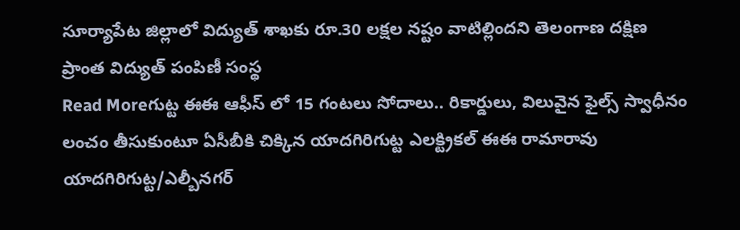సూర్యాపేట జిల్లాలో విద్యుత్ శాఖకు రూ.30 లక్షల నష్టం వాటిల్లిందని తెలంగాణ దక్షిణ ప్రాంత విద్యుత్ పంపిణీ సంస్థ
Read Moreగుట్ట ఈఈ ఆఫీస్ లో 15 గంటలు సోదాలు.. రికార్డులు, విలువైన ఫైల్స్ స్వాధీనం
లంచం తీసుకుంటూ ఏసీబీకి చిక్కిన యాదగిరిగుట్ట ఎలక్ట్రికల్ ఈఈ రామారావు యాదగిరిగుట్ట/ఎల్బీనగర్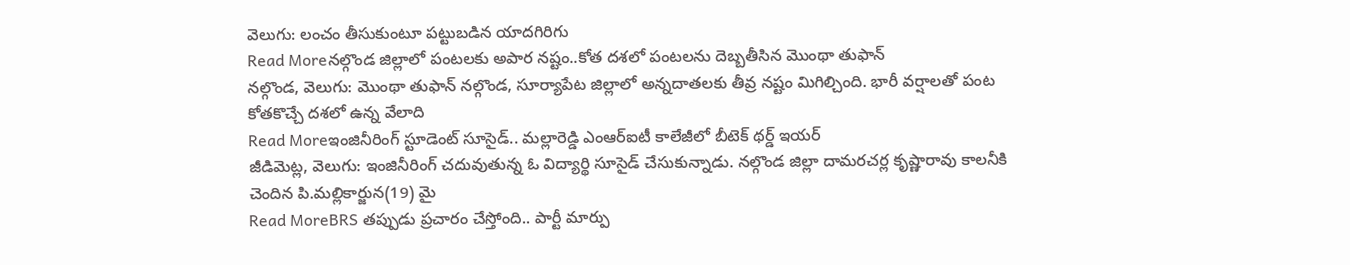వెలుగు: లంచం తీసుకుంటూ పట్టుబడిన యాదగిరిగు
Read Moreనల్గొండ జిల్లాలో పంటలకు అపార నష్టం..కోత దశలో పంటలను దెబ్బతీసిన మొంథా తుఫాన్
నల్గొండ, వెలుగు: మొంథా తుఫాన్ నల్గొండ, సూర్యాపేట జిల్లాలో అన్నదాతలకు తీవ్ర నష్టం మిగిల్చింది. భారీ వర్షాలతో పంట కోతకొచ్చే దశలో ఉన్న వేలాది
Read Moreఇంజినీరింగ్ స్టూడెంట్ సూసైడ్.. మల్లారెడ్డి ఎంఆర్ఐటీ కాలేజీలో బీటెక్ థర్డ్ ఇయర్
జీడిమెట్ల, వెలుగు: ఇంజినీరింగ్ చదువుతున్న ఓ విద్యార్థి సూసైడ్ చేసుకున్నాడు. నల్గొండ జిల్లా దామరచర్ల కృష్ణారావు కాలనీకి చెందిన పి.మల్లికార్జున(19) మై
Read MoreBRS తప్పుడు ప్రచారం చేస్తోంది.. పార్టీ మార్పు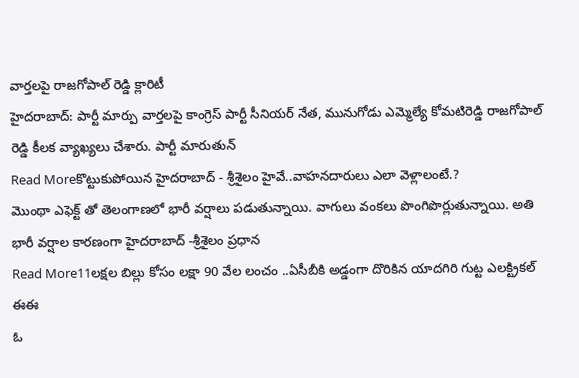వార్తలపై రాజగోపాల్ రెడ్డి క్లారిటీ
హైదరాబాద్: పార్టీ మార్పు వార్తలపై కాంగ్రెస్ పార్టీ సీనియర్ నేత, మునుగోడు ఎమ్మెల్యే కోమటిరెడ్డి రాజగోపాల్ రెడ్డి కీలక వ్యాఖ్యలు చేశారు. పార్టీ మారుతున్
Read Moreకొట్టుకుపోయిన హైదరాబాద్ - శ్రీశైలం హైవే..వాహనదారులు ఎలా వెళ్లాలంటే.?
మొంథా ఎఫెక్ట్ తో తెలంగాణలో భారీ వర్షాలు పడుతున్నాయి. వాగులు వంకలు పొంగిపొర్లుతున్నాయి. అతి భారీ వర్షాల కారణంగా హైదరాబాద్ -శ్రీశైలం ప్రధాన
Read More11లక్షల బిల్లు కోసం లక్షా 90 వేల లంచం ..ఏసీబీకి అడ్డంగా దొరికిన యాదగిరి గుట్ట ఎలక్ట్రికల్ ఈఈ
ఓ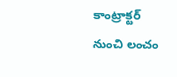కాంట్రాక్టర్ నుంచి లంచం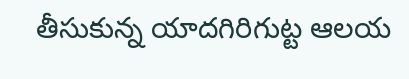తీసుకున్న యాదగిరిగుట్ట ఆలయ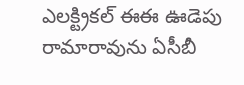ఎలక్ట్రికల్ ఈఈ ఊడెపు రామారావును ఏసీబీ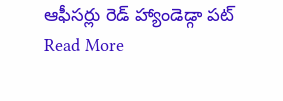ఆఫీసర్లు రెడ్ హ్యాండెడ్గా పట్
Read More